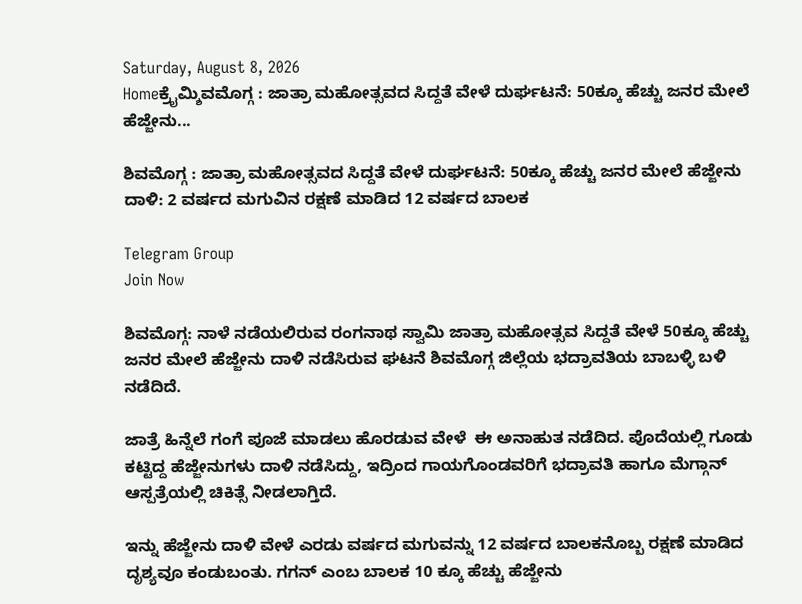Saturday, August 8, 2026
Homeಕ್ರೈಮ್ಶಿವಮೊಗ್ಗ : ಜಾತ್ರಾ ಮಹೋತ್ಸವದ ಸಿದ್ದತೆ ವೇಳೆ ದುರ್ಘಟನೆ: 50ಕ್ಕೂ ಹೆಚ್ಚು ಜನರ ಮೇಲೆ ಹೆಜ್ಜೇನು...

ಶಿವಮೊಗ್ಗ : ಜಾತ್ರಾ ಮಹೋತ್ಸವದ ಸಿದ್ದತೆ ವೇಳೆ ದುರ್ಘಟನೆ: 50ಕ್ಕೂ ಹೆಚ್ಚು ಜನರ ಮೇಲೆ ಹೆಜ್ಜೇನು ದಾಳಿ: 2 ವರ್ಷದ ಮಗುವಿನ ರಕ್ಷಣೆ ಮಾಡಿದ 12 ವರ್ಷದ ಬಾಲಕ

Telegram Group
Join Now

ಶಿವಮೊಗ್ಗ: ನಾಳೆ ನಡೆಯಲಿರುವ ರಂಗನಾಥ ಸ್ವಾಮಿ ಜಾತ್ರಾ ಮಹೋತ್ಸವ ಸಿದ್ದತೆ ವೇಳೆ 50ಕ್ಕೂ ಹೆಚ್ಚು ಜನರ ಮೇಲೆ ಹೆಜ್ಜೇನು ದಾಳಿ ನಡೆಸಿರುವ ಘಟನೆ ಶಿವಮೊಗ್ಗ ಜಿಲ್ಲೆಯ ಭದ್ರಾವತಿಯ ಬಾಬಳ್ಳಿ ಬಳಿ ನಡೆದಿದೆ.

ಜಾತ್ರೆ ಹಿನ್ನೆಲೆ ಗಂಗೆ ಪೂಜೆ ಮಾಡಲು ಹೊರಡುವ ವೇಳೆ  ಈ ಅನಾಹುತ ನಡೆದಿದ. ಪೊದೆಯಲ್ಲಿ ಗೂಡು ಕಟ್ಟಿದ್ದ ಹೆಜ್ಜೇನುಗಳು ದಾಳಿ ನಡೆಸಿದ್ದು, ಇದ್ರಿಂದ ಗಾಯಗೊಂಡವರಿಗೆ ಭದ್ರಾವತಿ ಹಾಗೂ ಮೆಗ್ಗಾನ್ ಆಸ್ಪತ್ರೆಯಲ್ಲಿ ಚಿಕಿತ್ಸೆ ನೀಡಲಾಗ್ತಿದೆ.

ಇನ್ನು ಹೆಜ್ಜೇನು ದಾಳಿ ವೇಳೆ ಎರಡು ವರ್ಷದ ಮಗುವನ್ನು 12 ವರ್ಷದ ಬಾಲಕನೊಬ್ಬ ರಕ್ಷಣೆ ಮಾಡಿದ ದೃಶ್ಯವೂ ಕಂಡುಬಂತು. ಗಗನ್‌ ಎಂಬ ಬಾಲಕ 10 ಕ್ಕೂ ಹೆಚ್ಚು ಹೆಜ್ಜೇನು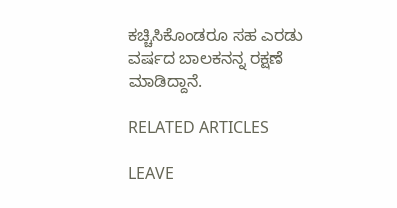ಕಚ್ಚಿಸಿಕೊಂಡರೂ ಸಹ ಎರಡು ವರ್ಷದ ಬಾಲಕನನ್ನ ರಕ್ಷಣೆ ಮಾಡಿದ್ದಾನೆ.

RELATED ARTICLES

LEAVE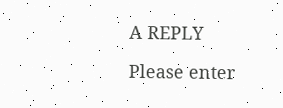A REPLY

Please enter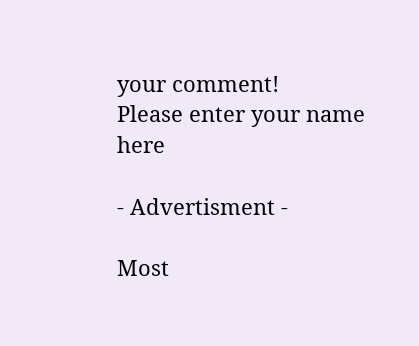your comment!
Please enter your name here

- Advertisment -

Most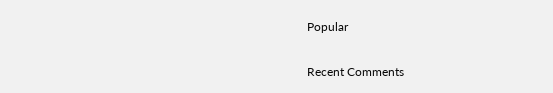Popular

Recent Comments